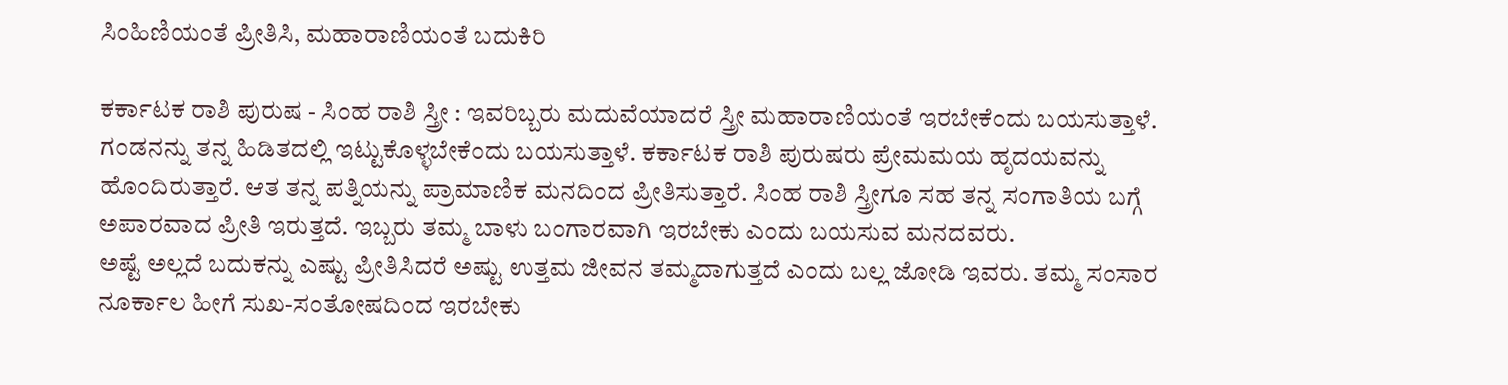ಸಿಂಹಿಣಿಯಂತೆ ಪ್ರೀತಿಸಿ, ಮಹಾರಾಣಿಯಂತೆ ಬದುಕಿರಿ

ಕರ್ಕಾಟಕ ರಾಶಿ ಪುರುಷ - ಸಿಂಹ ರಾಶಿ ಸ್ತ್ರೀ : ಇವರಿಬ್ಬರು ಮದುವೆಯಾದರೆ ಸ್ತ್ರೀ ಮಹಾರಾಣಿಯಂತೆ ಇರಬೇಕೆಂದು ಬಯಸುತ್ತಾಳೆ. ಗಂಡನನ್ನು ತನ್ನ ಹಿಡಿತದಲ್ಲಿ ಇಟ್ಟುಕೊಳ್ಳಬೇಕೆಂದು ಬಯಸುತ್ತಾಳೆ. ಕರ್ಕಾಟಕ ರಾಶಿ ಪುರುಷರು ಪ್ರೇಮಮಯ ಹೃದಯವನ್ನು ಹೊಂದಿರುತ್ತಾರೆ. ಆತ ತನ್ನ ಪತ್ನಿಯನ್ನು ಪ್ರಾಮಾಣಿಕ ಮನದಿಂದ ಪ್ರೀತಿಸುತ್ತಾರೆ. ಸಿಂಹ ರಾಶಿ ಸ್ತ್ರೀಗೂ ಸಹ ತನ್ನ ಸಂಗಾತಿಯ ಬಗ್ಗೆ ಅಪಾರವಾದ ಪ್ರೀತಿ ಇರುತ್ತದೆ. ಇಬ್ಬರು ತಮ್ಮ ಬಾಳು ಬಂಗಾರವಾಗಿ ಇರಬೇಕು ಎಂದು ಬಯಸುವ ಮನದವರು.
ಅಷ್ಟೆ ಅಲ್ಲದೆ ಬದುಕನ್ನು ಎಷ್ಟು ಪ್ರೀತಿಸಿದರೆ ಅಷ್ಟು ಉತ್ತಮ ಜೀವನ ತಮ್ಮದಾಗುತ್ತದೆ ಎಂದು ಬಲ್ಲ ಜೋಡಿ ಇವರು. ತಮ್ಮ ಸಂಸಾರ ನೂರ್ಕಾಲ ಹೀಗೆ ಸುಖ-ಸಂತೋಷದಿಂದ ಇರಬೇಕು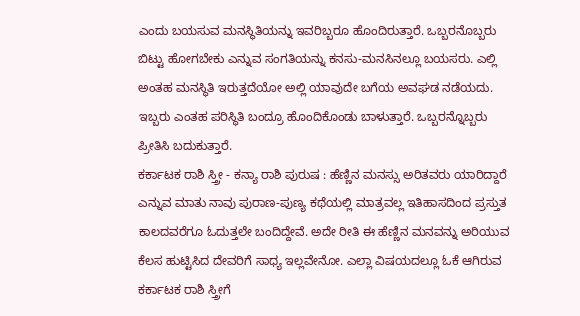ಎಂದು ಬಯಸುವ ಮನಸ್ಥಿತಿಯನ್ನು ಇವರಿಬ್ಬರೂ ಹೊಂದಿರುತ್ತಾರೆ. ಒಬ್ಬರನೊಬ್ಬರು ಬಿಟ್ಟು ಹೋಗಬೇಕು ಎನ್ನುವ ಸಂಗತಿಯನ್ನು ಕನಸು-ಮನಸಿನಲ್ಲೂ ಬಯಸರು. ಎಲ್ಲಿ ಅಂತಹ ಮನಸ್ಥಿತಿ ಇರುತ್ತದೆಯೋ ಅಲ್ಲಿ ಯಾವುದೇ ಬಗೆಯ ಅವಘಡ ನಡೆಯದು. ಇಬ್ಬರು ಎಂತಹ ಪರಿಸ್ಥಿತಿ ಬಂದ್ರೂ ಹೊಂದಿಕೊಂಡು ಬಾಳುತ್ತಾರೆ. ಒಬ್ಬರನ್ನೊಬ್ಬರು ಪ್ರೀತಿಸಿ ಬದುಕುತ್ತಾರೆ.
ಕರ್ಕಾಟಕ ರಾಶಿ ಸ್ತ್ರೀ - ಕನ್ಯಾ ರಾಶಿ ಪುರುಷ : ಹೆಣ್ಣಿನ ಮನಸ್ಸು ಅರಿತವರು ಯಾರಿದ್ದಾರೆ ಎನ್ನುವ ಮಾತು ನಾವು ಪುರಾಣ-ಪುಣ್ಯ ಕಥೆಯಲ್ಲಿ ಮಾತ್ರವಲ್ಲ ಇತಿಹಾಸದಿಂದ ಪ್ರಸ್ತುತ ಕಾಲದವರೆಗೂ ಓದುತ್ತಲೇ ಬಂದಿದ್ದೇವೆ. ಅದೇ ರೀತಿ ಈ ಹೆಣ್ಣಿನ ಮನವನ್ನು ಅರಿಯುವ ಕೆಲಸ ಹುಟ್ಟಿಸಿದ ದೇವರಿಗೆ ಸಾಧ್ಯ ಇಲ್ಲವೇನೋ. ಎಲ್ಲಾ ವಿಷಯದಲ್ಲೂ ಓಕೆ ಆಗಿರುವ ಕರ್ಕಾಟಕ ರಾಶಿ ಸ್ತ್ರೀಗೆ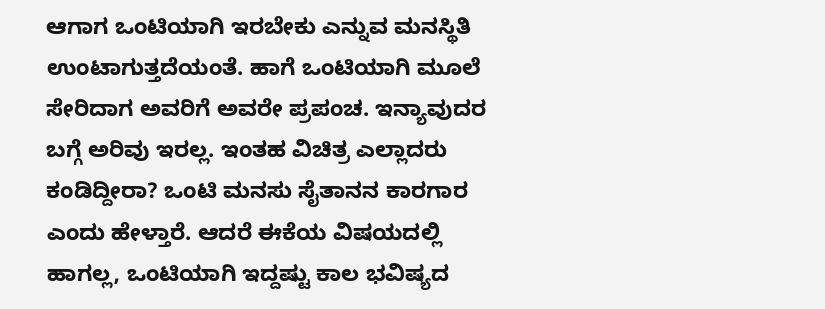ಆಗಾಗ ಒಂಟಿಯಾಗಿ ಇರಬೇಕು ಎನ್ನುವ ಮನಸ್ಥಿತಿ ಉಂಟಾಗುತ್ತದೆಯಂತೆ. ಹಾಗೆ ಒಂಟಿಯಾಗಿ ಮೂಲೆ ಸೇರಿದಾಗ ಅವರಿಗೆ ಅವರೇ ಪ್ರಪಂಚ. ಇನ್ಯಾವುದರ ಬಗ್ಗೆ ಅರಿವು ಇರಲ್ಲ. ಇಂತಹ ವಿಚಿತ್ರ ಎಲ್ಲಾದರು ಕಂಡಿದ್ದೀರಾ? ಒಂಟಿ ಮನಸು ಸೈತಾನನ ಕಾರಗಾರ ಎಂದು ಹೇಳ್ತಾರೆ. ಆದರೆ ಈಕೆಯ ವಿಷಯದಲ್ಲಿ ಹಾಗಲ್ಲ, ಒಂಟಿಯಾಗಿ ಇದ್ದಷ್ಟು ಕಾಲ ಭವಿಷ್ಯದ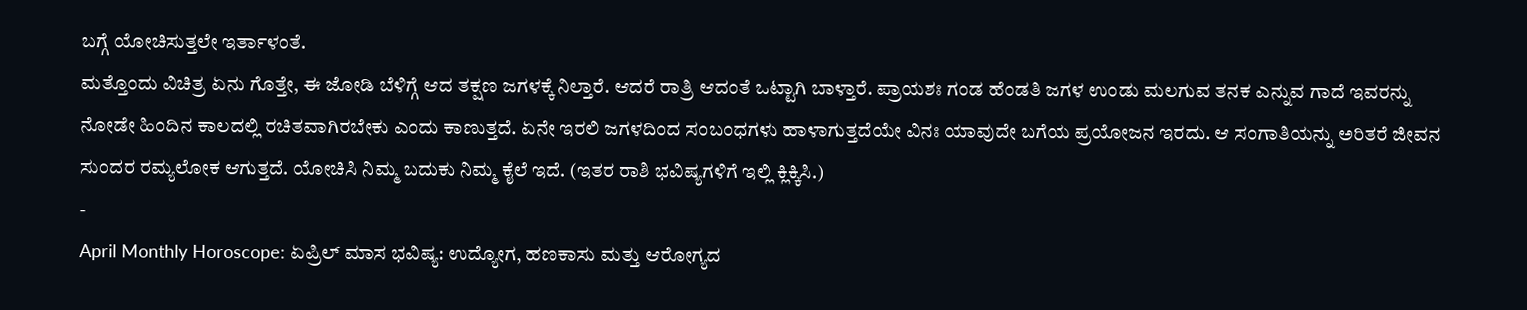ಬಗ್ಗೆ ಯೋಚಿಸುತ್ತಲೇ ಇರ್ತಾಳಂತೆ.
ಮತ್ತೊಂದು ವಿಚಿತ್ರ ಏನು ಗೊತ್ತೇ, ಈ ಜೋಡಿ ಬೆಳಿಗ್ಗೆ ಆದ ತಕ್ಷಣ ಜಗಳಕ್ಕೆ ನಿಲ್ತಾರೆ. ಆದರೆ ರಾತ್ರಿ ಆದಂತೆ ಒಟ್ಟಾಗಿ ಬಾಳ್ತಾರೆ. ಪ್ರಾಯಶಃ ಗಂಡ ಹೆಂಡತಿ ಜಗಳ ಉಂಡು ಮಲಗುವ ತನಕ ಎನ್ನುವ ಗಾದೆ ಇವರನ್ನು ನೋಡೇ ಹಿಂದಿನ ಕಾಲದಲ್ಲಿ ರಚಿತವಾಗಿರಬೇಕು ಎಂದು ಕಾಣುತ್ತದೆ. ಏನೇ ಇರಲಿ ಜಗಳದಿಂದ ಸಂಬಂಧಗಳು ಹಾಳಾಗುತ್ತದೆಯೇ ವಿನಃ ಯಾವುದೇ ಬಗೆಯ ಪ್ರಯೋಜನ ಇರದು. ಆ ಸಂಗಾತಿಯನ್ನು ಅರಿತರೆ ಜೀವನ ಸುಂದರ ರಮ್ಯಲೋಕ ಆಗುತ್ತದೆ. ಯೋಚಿಸಿ ನಿಮ್ಮ ಬದುಕು ನಿಮ್ಮ ಕೈಲೆ ಇದೆ. (ಇತರ ರಾಶಿ ಭವಿಷ್ಯಗಳಿಗೆ ಇಲ್ಲಿ ಕ್ಲಿಕ್ಕಿಸಿ.)
-
April Monthly Horoscope: ಏಪ್ರಿಲ್ ಮಾಸ ಭವಿಷ್ಯ: ಉದ್ಯೋಗ, ಹಣಕಾಸು ಮತ್ತು ಆರೋಗ್ಯದ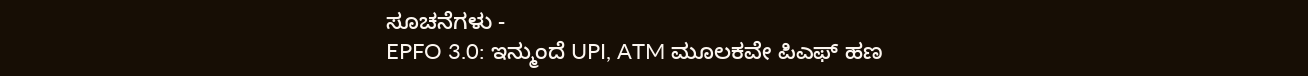ಸೂಚನೆಗಳು -
EPFO 3.0: ಇನ್ಮುಂದೆ UPI, ATM ಮೂಲಕವೇ ಪಿಎಫ್ ಹಣ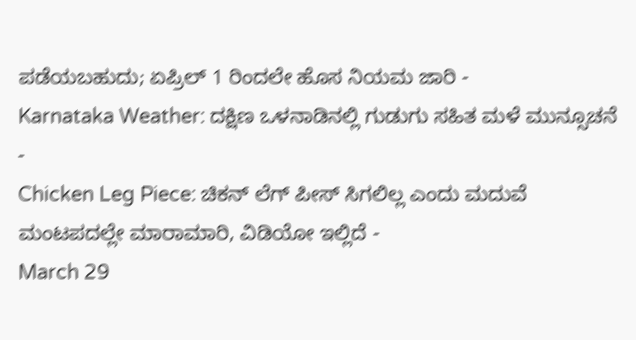ಪಡೆಯಬಹುದು; ಏಪ್ರಿಲ್ 1 ರಿಂದಲೇ ಹೊಸ ನಿಯಮ ಜಾರಿ -
Karnataka Weather: ದಕ್ಷಿಣ ಒಳನಾಡಿನಲ್ಲಿ ಗುಡುಗು ಸಹಿತ ಮಳೆ ಮುನ್ಸೂಚನೆ -
Chicken Leg Piece: ಚಿಕನ್ ಲೆಗ್ ಪೀಸ್ ಸಿಗಲಿಲ್ಲ ಎಂದು ಮದುವೆ ಮಂಟಪದಲ್ಲೇ ಮಾರಾಮಾರಿ, ವಿಡಿಯೋ ಇಲ್ಲಿದೆ -
March 29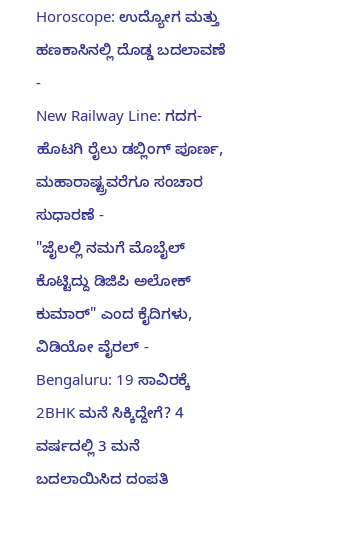Horoscope: ಉದ್ಯೋಗ ಮತ್ತು ಹಣಕಾಸಿನಲ್ಲಿ ದೊಡ್ಡ ಬದಲಾವಣೆ -
New Railway Line: ಗದಗ-ಹೊಟಗಿ ರೈಲು ಡಬ್ಲಿಂಗ್ ಪೂರ್ಣ, ಮಹಾರಾಷ್ಟ್ರವರೆಗೂ ಸಂಚಾರ ಸುಧಾರಣೆ -
"ಜೈಲಲ್ಲಿ ನಮಗೆ ಮೊಬೈಲ್ ಕೊಟ್ಟಿದ್ದು ಡಿಜಿಪಿ ಅಲೋಕ್ ಕುಮಾರ್" ಎಂದ ಕೈದಿಗಳು, ವಿಡಿಯೋ ವೈರಲ್ -
Bengaluru: 19 ಸಾವಿರಕ್ಕೆ 2BHK ಮನೆ ಸಿಕ್ಕಿದ್ದೇಗೆ? 4 ವರ್ಷದಲ್ಲಿ 3 ಮನೆ ಬದಲಾಯಿಸಿದ ದಂಪತಿ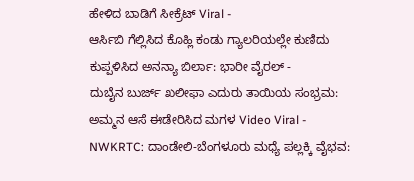ಹೇಳಿದ ಬಾಡಿಗೆ ಸೀಕ್ರೆಟ್ Viral -
ಆರ್ಸಿಬಿ ಗೆಲ್ಲಿಸಿದ ಕೊಹ್ಲಿ ಕಂಡು ಗ್ಯಾಲರಿಯಲ್ಲೇ ಕುಣಿದು ಕುಪ್ಪಳಿಸಿದ ಅನನ್ಯಾ ಬಿರ್ಲಾ: ಭಾರೀ ವೈರಲ್ -
ದುಬೈನ ಬುರ್ಜ್ ಖಲೀಫಾ ಎದುರು ತಾಯಿಯ ಸಂಭ್ರಮ: ಅಮ್ಮನ ಆಸೆ ಈಡೇರಿಸಿದ ಮಗಳ Video Viral -
NWKRTC: ದಾಂಡೇಲಿ-ಬೆಂಗಳೂರು ಮಧ್ಯೆ ಪಲ್ಲಕ್ಕಿ ವೈಭವ: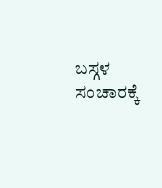ಬಸ್ಗಳ ಸಂಚಾರಕ್ಕೆ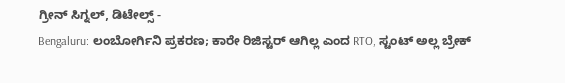ಗ್ರೀನ್ ಸಿಗ್ನಲ್, ಡಿಟೇಲ್ಸ್ -
Bengaluru: ಲಂಬೋರ್ಗಿನಿ ಪ್ರಕರಣ; ಕಾರೇ ರಿಜಿಸ್ಟರ್ ಆಗಿಲ್ಲ ಎಂದ RTO, ಸ್ಟಂಟ್ ಅಲ್ಲ ಬ್ರೇಕ್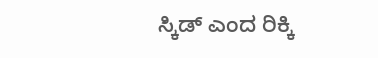ಸ್ಕಿಡ್ ಎಂದ ರಿಕ್ಕಿ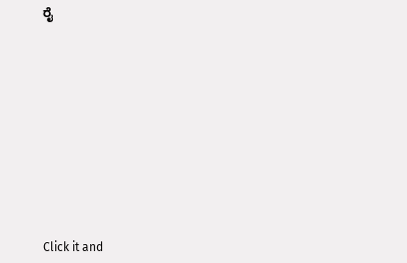ರೈ












Click it and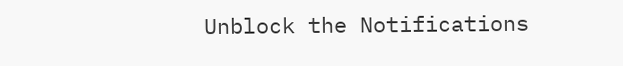Unblock the Notifications